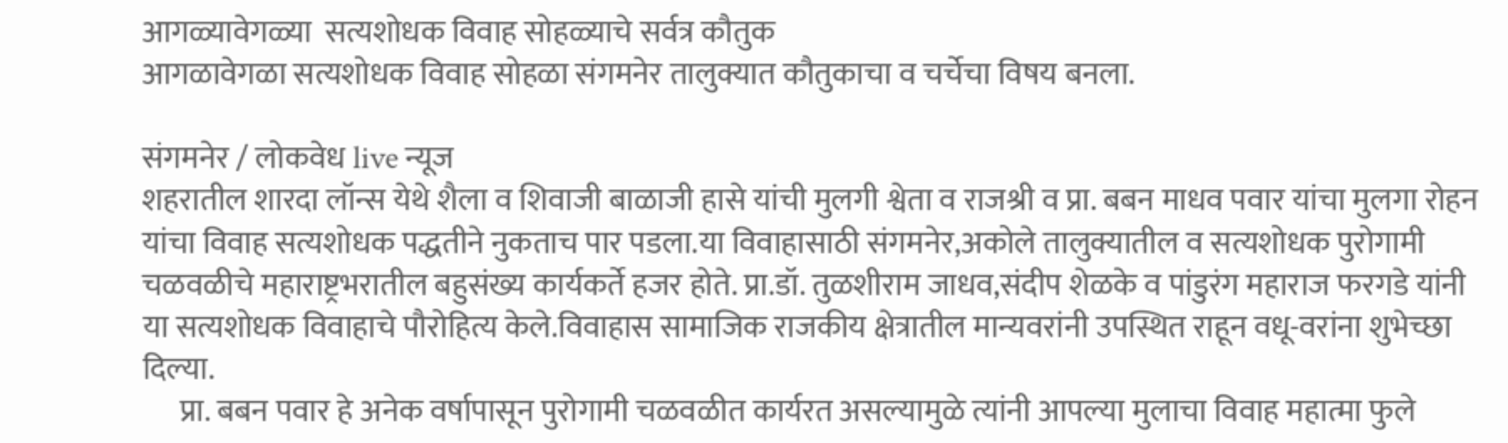आगळ्यावेगळ्या  सत्यशोधक विवाह सोहळ्याचे सर्वत्र कौतुक
आगळावेगळा सत्यशोधक विवाह सोहळा संगमनेर तालुक्यात कौतुकाचा व चर्चेचा विषय बनला.

संगमनेर / लोकवेध live न्यूज
शहरातील शारदा लॉन्स येथे शैला व शिवाजी बाळाजी हासे यांची मुलगी श्वेता व राजश्री व प्रा. बबन माधव पवार यांचा मुलगा रोहन यांचा विवाह सत्यशोधक पद्धतीने नुकताच पार पडला.या विवाहासाठी संगमनेर,अकोले तालुक्यातील व सत्यशोधक पुरोगामी चळवळीचे महाराष्ट्रभरातील बहुसंख्य कार्यकर्ते हजर होते. प्रा.डॉ. तुळशीराम जाधव,संदीप शेळके व पांडुरंग महाराज फरगडे यांनी या सत्यशोधक विवाहाचे पौरोहित्य केले.विवाहास सामाजिक राजकीय क्षेत्रातील मान्यवरांनी उपस्थित राहून वधू-वरांना शुभेच्छा दिल्या.
      प्रा. बबन पवार हे अनेक वर्षापासून पुरोगामी चळवळीत कार्यरत असल्यामुळे त्यांनी आपल्या मुलाचा विवाह महात्मा फुले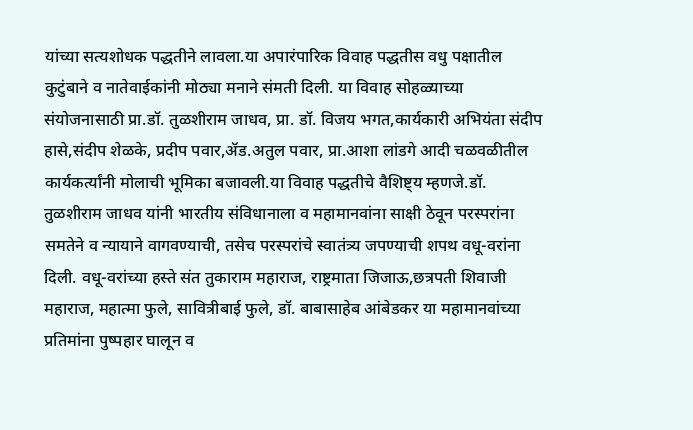यांच्या सत्यशोधक पद्धतीने लावला.या अपारंपारिक विवाह पद्धतीस वधु पक्षातील कुटुंबाने व नातेवाईकांनी मोठ्या मनाने संमती दिली. या विवाह सोहळ्याच्या संयोजनासाठी प्रा.डॉ. तुळशीराम जाधव, प्रा. डॉ. विजय भगत,कार्यकारी अभियंता संदीप हासे,संदीप शेळके, प्रदीप पवार,ॲड.अतुल पवार, प्रा.आशा लांडगे आदी चळवळीतील कार्यकर्त्यांनी मोलाची भूमिका बजावली.या विवाह पद्धतीचे वैशिष्ट्य म्हणजे.डॉ. तुळशीराम जाधव यांनी भारतीय संविधानाला व महामानवांना साक्षी ठेवून परस्परांना समतेने व न्यायाने वागवण्याची, तसेच परस्परांचे स्वातंत्र्य जपण्याची शपथ वधू-वरांना दिली. वधू-वरांच्या हस्ते संत तुकाराम महाराज, राष्ट्रमाता जिजाऊ,छत्रपती शिवाजी महाराज, महात्मा फुले, सावित्रीबाई फुले, डॉ. बाबासाहेब आंबेडकर या महामानवांच्या प्रतिमांना पुष्पहार घालून व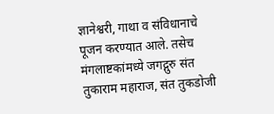ज्ञानेश्वरी, गाथा व संविधानाचे पूजन करण्यात आले. तसेच मंगलाष्टकांमध्ये जगद्गुरु संत तुकाराम महाराज, संत तुकडोजी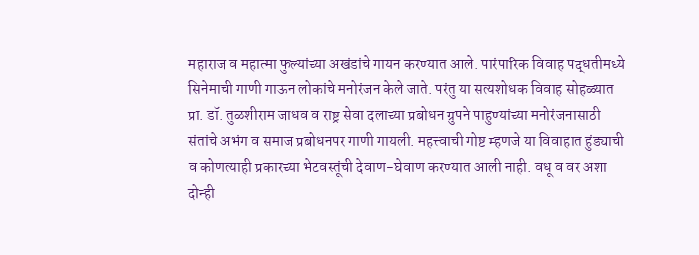महाराज व महात्मा फुल्यांच्या अखंडांचे गायन करण्यात आले. पारंपारिक विवाह पद्धतीमध्ये सिनेमाची गाणी गाऊन लोकांचे मनोरंजन केले जाते. परंतु या सत्यशोधक विवाह सोहळ्यात प्रा. डॉ. तुळशीराम जाधव व राष्ट्र सेवा दलाच्या प्रबोधन ग्रुपने पाहुण्यांच्या मनोरंजनासाठी संतांचे अभंग व समाज प्रबोधनपर गाणी गायली. महत्त्वाची गोष्ट म्हणजे या विवाहात हुंड्याची व कोणत्याही प्रकारच्या भेटवस्तूंची देवाण-घेवाण करण्यात आली नाही. वधू व वर अशा दोन्ही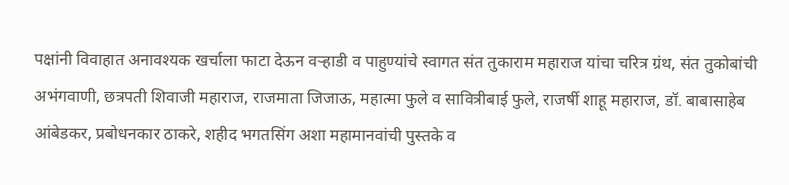पक्षांनी विवाहात अनावश्यक खर्चाला फाटा देऊन वऱ्हाडी व पाहुण्यांचे स्वागत संत तुकाराम महाराज यांचा चरित्र ग्रंथ, संत तुकोबांची अभंगवाणी, छत्रपती शिवाजी महाराज, राजमाता जिजाऊ, महात्मा फुले व सावित्रीबाई फुले, राजर्षी शाहू महाराज, डॉ. बाबासाहेब आंबेडकर, प्रबोधनकार ठाकरे, शहीद भगतसिंग अशा महामानवांची पुस्तके व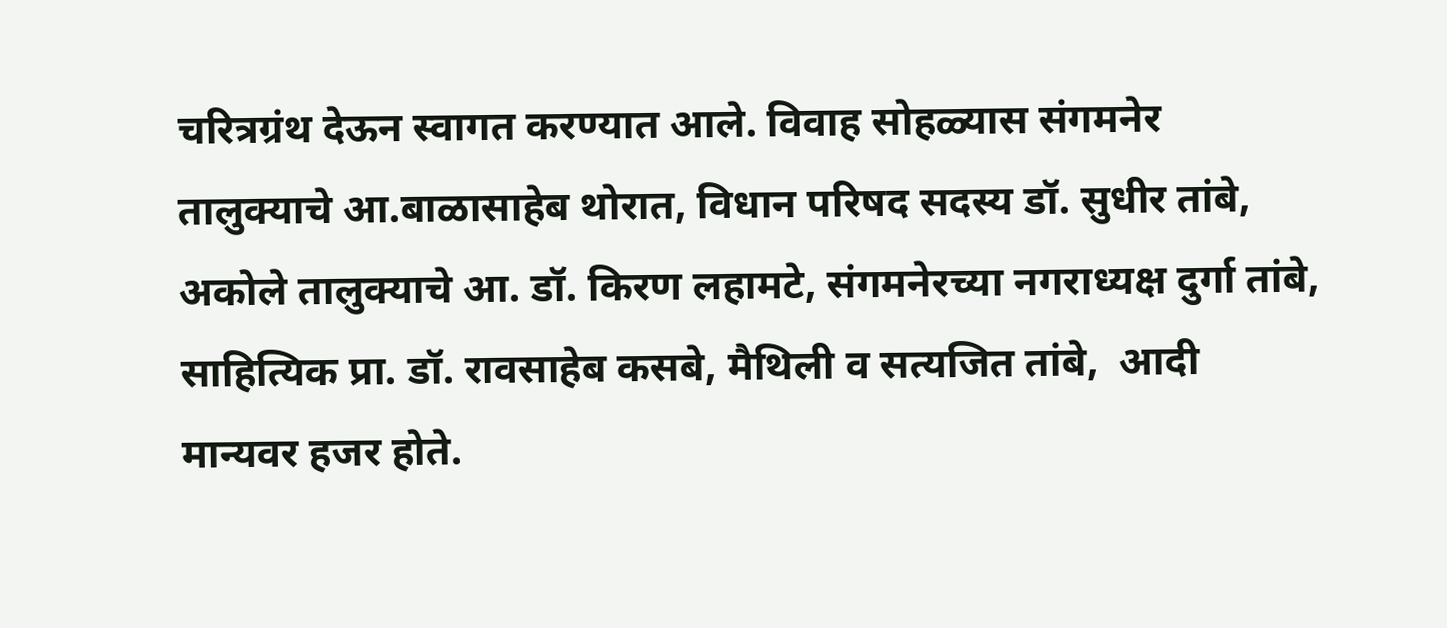चरित्रग्रंथ देऊन स्वागत करण्यात आले. विवाह सोहळ्यास संगमनेर तालुक्याचे आ.बाळासाहेब थोरात, विधान परिषद सदस्य डॉ. सुधीर तांबे, अकोले तालुक्याचे आ‌‌. डॉ. किरण लहामटे, संगमनेरच्या नगराध्यक्ष दुर्गा तांबे, साहित्यिक प्रा. डॉ. रावसाहेब कसबे, मैथिली व सत्यजित तांबे,  आदी मान्यवर हजर होते.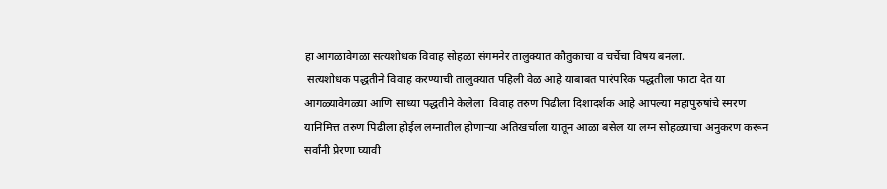हा आगळावेगळा सत्यशोधक विवाह सोहळा संगमनेर तालुक्यात कौतुकाचा व चर्चेचा विषय बनला.
 सत्यशोधक पद्धतीने विवाह करण्याची तालुक्यात पहिली वेळ आहे याबाबत पारंपरिक पद्धतीला फाटा देत या आगळ्यावेगळ्या आणि साध्या पद्धतीने केलेला  विवाह तरुण पिढीला दिशादर्शक आहे आपल्या महापुरुषांचे स्मरण यानिमित्त तरुण पिढीला होईल लग्नातील होणाऱ्या अतिखर्चाला यातून आळा बसेल या लग्न सोहळ्याचा अनुकरण करून सर्वांनी प्रेरणा घ्यावी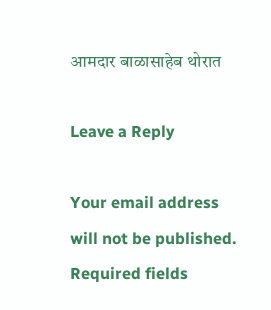आमदार बाळासाहेब थोरात

Leave a Reply

Your email address will not be published. Required fields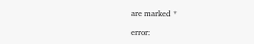are marked *

error: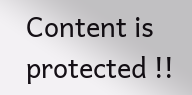Content is protected !!